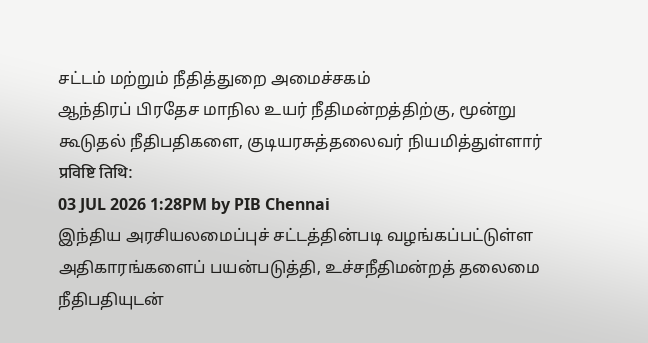சட்டம் மற்றும் நீதித்துறை அமைச்சகம்
ஆந்திரப் பிரதேச மாநில உயர் நீதிமன்றத்திற்கு, மூன்று கூடுதல் நீதிபதிகளை, குடியரசுத்தலைவர் நியமித்துள்ளார்
प्रविष्टि तिथि:
03 JUL 2026 1:28PM by PIB Chennai
இந்திய அரசியலமைப்புச் சட்டத்தின்படி வழங்கப்பட்டுள்ள அதிகாரங்களைப் பயன்படுத்தி, உச்சநீதிமன்றத் தலைமை நீதிபதியுடன்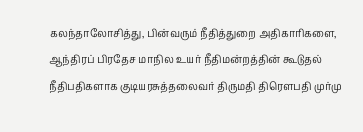கலந்தாலோசித்து, பின்வரும் நீதித்துறை அதிகாரிகளை, ஆந்திரப் பிரதேச மாநில உயர் நீதிமன்றத்தின் கூடுதல் நீதிபதிகளாக குடியரசுத்தலைவர் திருமதி திரௌபதி முர்மு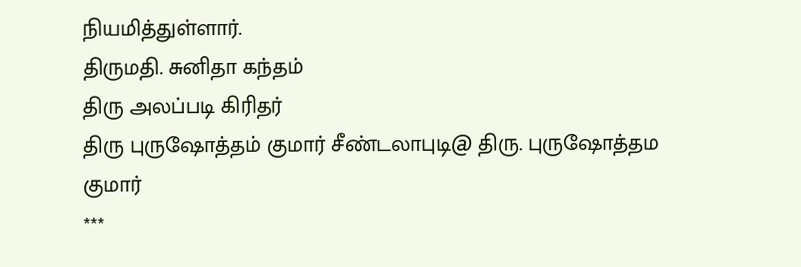நியமித்துள்ளார்.
திருமதி. சுனிதா கந்தம்
திரு அலப்படி கிரிதர்
திரு புருஷோத்தம் குமார் சீண்டலாபுடி@ திரு. புருஷோத்தம குமார்
***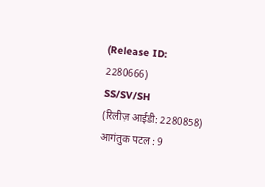(Release ID: 2280666)
SS/SV/SH
(रिलीज़ आईडी: 2280858)
आगंतुक पटल : 9